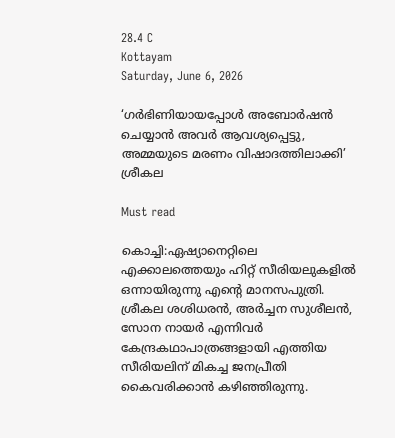28.4 C
Kottayam
Saturday, June 6, 2026

‘ഗർഭിണിയായപ്പോൾ അബോർഷൻ ചെയ്യാൻ‌ അവർ‌ ആവശ്യപ്പെട്ടു, അമ്മയുടെ മരണം വിഷാദത്തിലാക്കി’ ശ്രീകല

Must read

കൊച്ചി:ഏഷ്യാനെറ്റിലെ എക്കാലത്തെയും ഹിറ്റ് സീരിയലുകളിൽ ഒന്നായിരുന്നു എന്റെ മാനസപുത്രി. ശ്രീകല ശശിധരൻ, അർച്ചന സുശീലൻ, സോന നായർ എന്നിവർ കേന്ദ്രകഥാപാത്രങ്ങളായി എത്തിയ സീരിയലിന് മികച്ച ജനപ്രീതി കൈവരിക്കാൻ കഴിഞ്ഞിരുന്നു.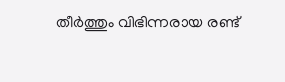തീര്‍ത്തും വിഭിന്നരായ രണ്ട്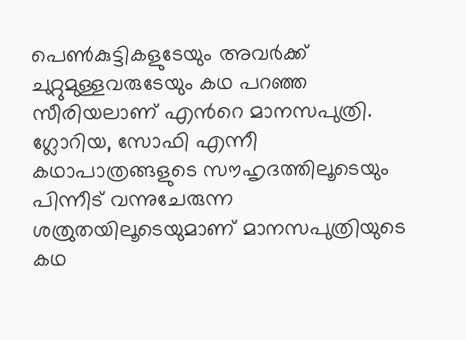പെണ്‍കുട്ടികളുടേയും അവര്‍ക്ക് ചുറ്റുമുള്ളവരുടേയും കഥ പറഞ്ഞ സീരിയലാണ് എന്‍റെ മാനസപുത്രി. ഗ്ലോറിയ, സോഫി എന്നീ കഥാപാത്രങ്ങളുടെ സൗഹൃദത്തിലൂടെയും പിന്നീട് വന്നുചേരുന്ന ശത്രുതയിലൂടെയുമാണ് മാനസപുത്രിയുടെ കഥ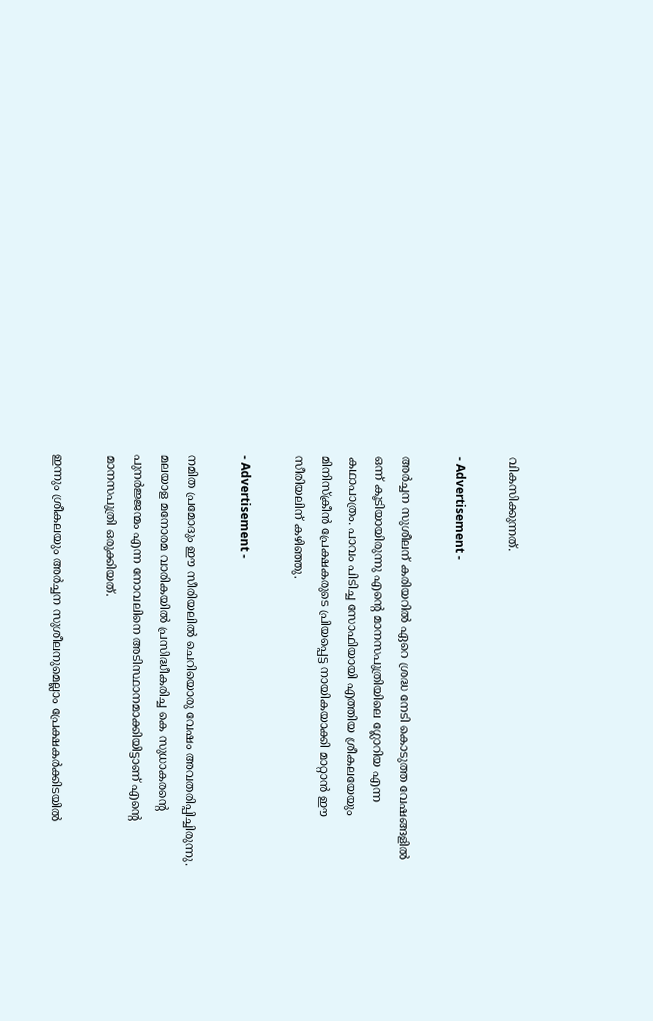വികസിക്കുന്നത്.

- Advertisement -

അർച്ചന സുശീലന് കരിയറിൽ ഏറെ ശ്രദ്ധ നേടി കൊടുത്ത വേഷങ്ങളിൽ ഒന്ന് കൂടിയായിരുന്നു എന്റെ മാനസപുത്രിയിലെ ഗ്ലോറിയ എന്ന കഥാപാത്രം. പാവം പിടിച്ച സോഫിയായി എത്തിയ ശ്രീകലയേയും മിനിസ്ക്രീൻ പ്രേക്ഷകരുടെ പ്രിയപ്പെട്ട നായികയാക്കി മാറ്റാൻ ഈ സീരിയലിന് കഴിഞ്ഞു.

- Advertisement -

നമിത പ്രമോദും ഈ സീരിയലിൽ ചെറിയൊരു വേഷം അവതരിപ്പിച്ചിരുന്നു. മലയാള മനോരമ വാരികയിൽ പ്രസിദ്ധീകരിച്ച കെ സുധാകരന്‍റെ പുനര്‍ജ്ജന്മം എന്ന നോവലിനെ അടിസ്ഥാനമാക്കിയിട്ടാണ് എന്‍റെ മാനസപുത്രി ഒരുക്കിയത്.

ഇന്നും ശ്രീകലയും അർച്ചന സുശീലനുമെല്ലാം പ്രേക്ഷകർക്കിടയിൽ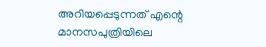അറിയപ്പെടുന്നത് എന്റെ മാനസപുത്രിയിലെ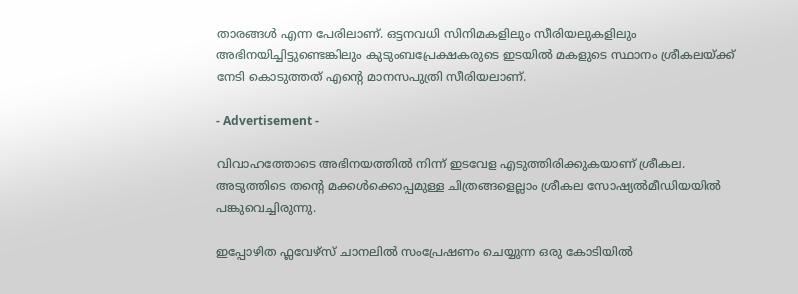താരങ്ങൾ എന്ന പേരിലാണ്. ഒട്ടനവധി സിനിമകളിലും സീരിയലുകളിലും അഭിനയിച്ചിട്ടുണ്ടെങ്കിലും കുടുംബപ്രേക്ഷകരുടെ ഇടയിൽ മകളുടെ സ്ഥാനം ശ്രീകലയ്ക്ക് നേടി കൊടുത്തത് എന്റെ മാനസപുത്രി സീരിയലാണ്.

- Advertisement -

വിവാഹത്തോടെ അഭിനയത്തിൽ നിന്ന് ഇടവേള എടുത്തിരിക്കുകയാണ് ശ്രീകല. അടുത്തിടെ തന്റെ മക്കൾക്കൊപ്പമുള്ള ചിത്രങ്ങളെല്ലാം ശ്രീകല സോഷ്യൽമീഡിയയിൽ പങ്കുവെച്ചിരുന്നു.

ഇപ്പോഴിത ഫ്ലവേഴ്സ് ചാനലിൽ സംപ്രേഷണം ചെയ്യുന്ന ഒരു കോടിയിൽ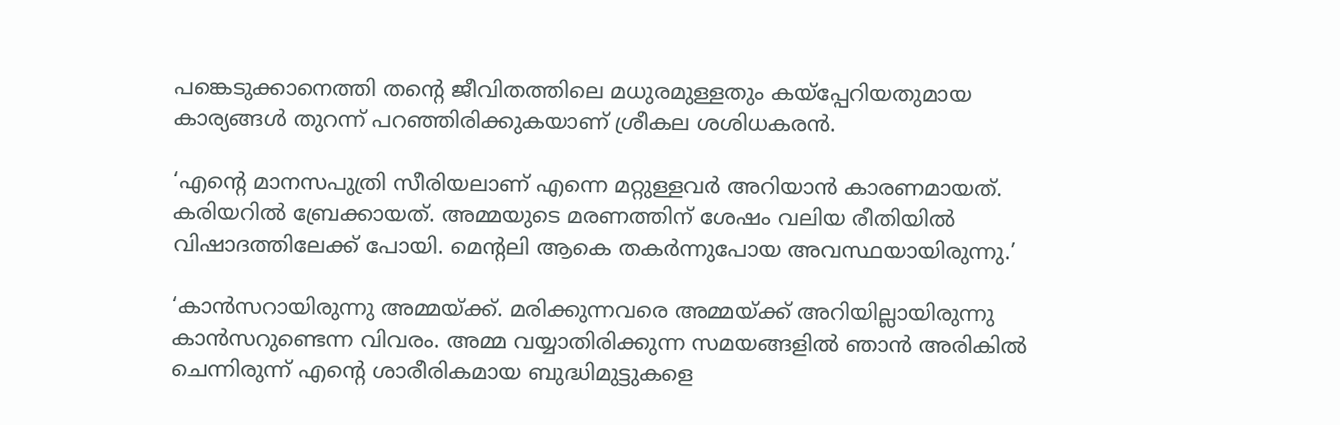പങ്കെടുക്കാനെത്തി തന്റെ ജീവിതത്തിലെ മധുരമുള്ളതും കയ്പ്പേറിയതുമായ കാര്യങ്ങൾ തുറന്ന് പറഞ്ഞിരിക്കുകയാണ് ശ്രീകല ശശിധകരൻ.

‘എന്റെ മാനസപുത്രി സീരിയലാണ് എന്നെ മറ്റുള്ളവർ അറിയാൻ കാരണമായത്. കരിയറിൽ ബ്രേക്കായത്. അമ്മയുടെ മരണത്തിന് ശേഷം വലിയ രീതിയിൽ വിഷാദത്തിലേക്ക് പോയി. മെന്റലി ആകെ തകർന്നുപോയ അവസ്ഥയായിരുന്നു.’

‘കാൻസറായിരുന്നു അമ്മയ്ക്ക്. മരിക്കുന്നവരെ അമ്മയ്ക്ക് അറിയില്ലായിരുന്നു കാൻസറുണ്ടെന്ന വിവരം. അമ്മ വയ്യാതിരിക്കുന്ന സമയങ്ങളിൽ ഞാൻ അരികിൽ ചെന്നിരുന്ന് എന്റെ ശാരീരികമായ ബുദ്ധിമുട്ടുകളെ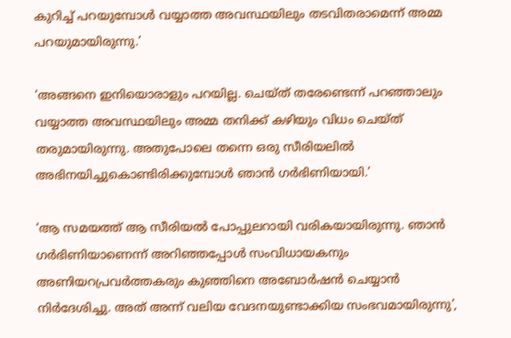കുറിച്ച് പറയുമ്പോൾ വയ്യാത്ത അവസ്ഥയിലും തടവിതരാമെന്ന് അമ്മ പറയുമായിരുന്നു.’

‘അങ്ങനെ ഇനിയൊരാളും പറയില്ല. ചെയ്ത് തരേണ്ടെന്ന് പറഞ്ഞാലും വയ്യാത്ത അവസ്ഥയിലും അമ്മ തനിക്ക് കഴിയും വിധം ചെയ്ത് തരുമായിരുന്നു. അതുപോലെ തന്നെ ഒരു സീരിയലിൽ അഭിനയിച്ചുകൊണ്ടിരിക്കുമ്പോൾ ഞാൻ ഗർഭിണിയായി.’

‘ആ സമയത്ത് ആ സീരിയൽ പോപ്പുലറായി വരികയായിരുന്നു. ഞാൻ ഗർഭിണിയാണെന്ന് അറിഞ്ഞപ്പോൾ സംവിധായകനും അണിയറപ്രവർത്തകരും കുഞ്ഞിനെ അബോർഷൻ ചെയ്യാൻ നിർദേശിച്ചു. അത് അന്ന് വലിയ വേദനയുണ്ടാക്കിയ സംഭവമായിരുന്നു’,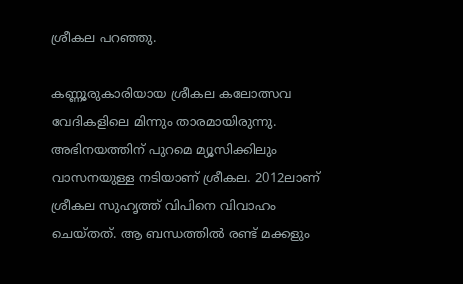ശ്രീകല പറഞ്ഞു.

കണ്ണൂരുകാരിയായ ശ്രീകല കലോത്സവ വേദികളിലെ മിന്നും താരമായിരുന്നു. അഭിനയത്തിന് പുറമെ മ്യൂസിക്കിലും വാസനയുള്ള നടിയാണ് ശ്രീകല. 2012ലാണ് ശ്രീകല സുഹൃത്ത് വിപിനെ വിവാഹം ചെയ്തത്. ആ ബന്ധത്തിൽ രണ്ട് മക്കളും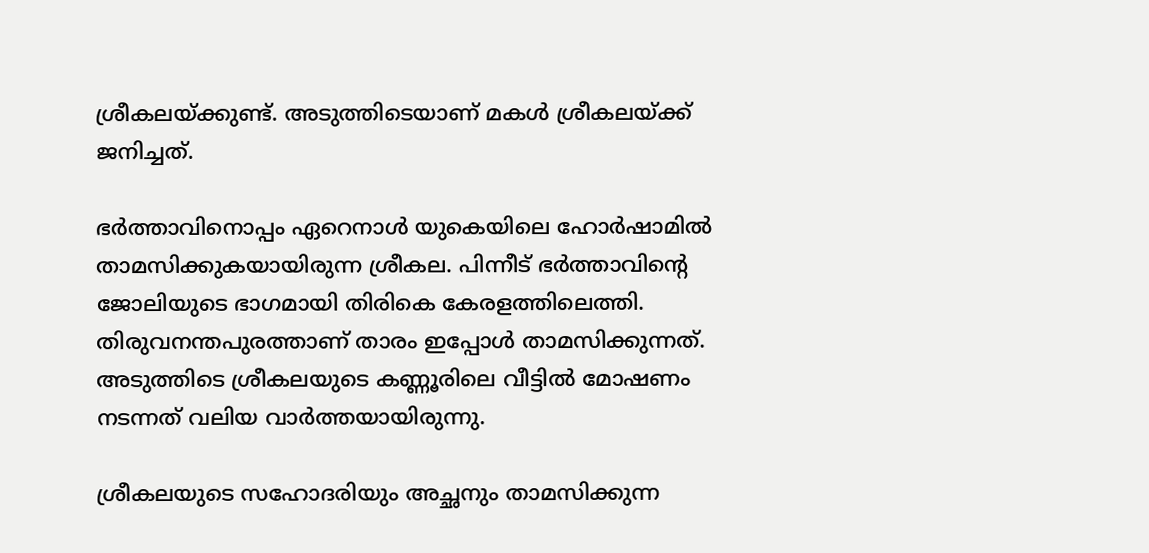ശ്രീകലയ്ക്കുണ്ട്. അടുത്തിടെയാണ് മകൾ ശ്രീകലയ്ക്ക് ജനിച്ചത്.

ഭർത്താവിനൊപ്പം ഏറെനാൾ യുകെയിലെ ഹോർഷാമിൽ താമസിക്കുകയായിരുന്ന ശ്രീകല. പിന്നീട് ഭർത്താവിന്റെ ജോലിയുടെ ഭാഗമായി തിരികെ കേരളത്തിലെത്തി. തിരുവനന്തപുരത്താണ് താരം ഇപ്പോൾ താമസിക്കുന്നത്. അടുത്തിടെ ശ്രീകലയുടെ കണ്ണൂരിലെ വീട്ടിൽ മോഷണം നടന്നത് വലിയ വാർത്തയായിരുന്നു.

ശ്രീകലയുടെ സഹോദരിയും അച്ഛനും താമസിക്കുന്ന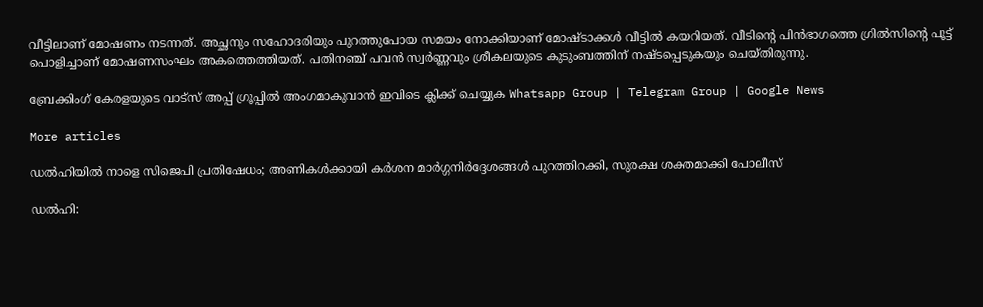വീട്ടിലാണ് മോഷണം നടന്നത്. അച്ഛനും സഹോദരിയും പുറത്തുപോയ സമയം നോക്കിയാണ് മോഷ്ടാക്കൾ വീട്ടിൽ കയറിയത്. വീടിന്‍റെ പിൻഭാഗത്തെ ഗ്രില്‍സിന്‍റെ പൂട്ട് പൊളിച്ചാണ് മോഷണസംഘം അകത്തെത്തിയത്. പതിനഞ്ച് പവൻ സ്വർണ്ണവും ശ്രീകലയുടെ കുടുംബത്തിന് നഷ്ടപ്പെടുകയും ചെയ്തിരുന്നു.

ബ്രേക്കിംഗ് കേരളയുടെ വാട്സ് അപ്പ് ഗ്രൂപ്പിൽ അംഗമാകുവാൻ ഇവിടെ ക്ലിക്ക് ചെയ്യുക Whatsapp Group | Telegram Group | Google News

More articles

ഡൽഹിയിൽ നാളെ സിജെപി പ്രതിഷേധം; അണികൾക്കായി കർശന മാർഗ്ഗനിർദ്ദേശങ്ങൾ പുറത്തിറക്കി, സുരക്ഷ ശക്തമാക്കി പോലീസ്

ഡൽഹി: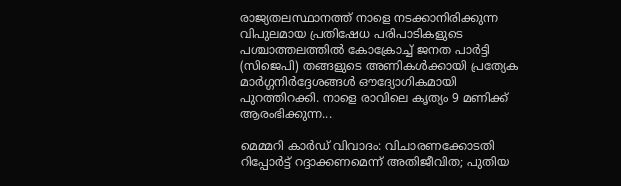രാജ്യതലസ്ഥാനത്ത് നാളെ നടക്കാനിരിക്കുന്ന വിപുലമായ പ്രതിഷേധ പരിപാടികളുടെ പശ്ചാത്തലത്തിൽ കോക്രോച്ച് ജനത പാർട്ടി (സിജെപി) തങ്ങളുടെ അണികൾക്കായി പ്രത്യേക മാർഗ്ഗനിർദ്ദേശങ്ങൾ ഔദ്യോഗികമായി പുറത്തിറക്കി. നാളെ രാവിലെ കൃത്യം 9 മണിക്ക് ആരംഭിക്കുന്ന...

മെമ്മറി കാർഡ് വിവാദം: വിചാരണക്കോടതി റിപ്പോർട്ട് റദ്ദാക്കണമെന്ന് അതിജീവിത; പുതിയ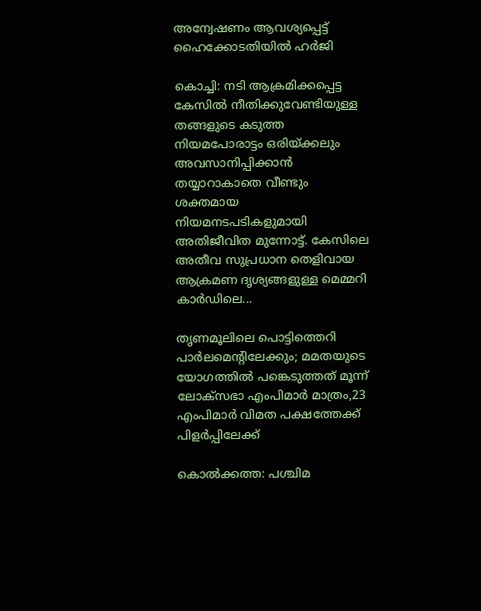അന്വേഷണം ആവശ്യപ്പെട്ട് ഹൈക്കോടതിയിൽ ഹർജി

കൊച്ചി: നടി ആക്രമിക്കപ്പെട്ട കേസിൽ നീതിക്കുവേണ്ടിയുള്ള തങ്ങളുടെ കടുത്ത നിയമപോരാട്ടം ഒരിയ്ക്കലും അവസാനിപ്പിക്കാൻ തയ്യാറാകാതെ വീണ്ടും ശക്തമായ നിയമനടപടികളുമായി അതിജീവിത മുന്നോട്ട്. കേസിലെ അതീവ സുപ്രധാന തെളിവായ ആക്രമണ ദൃശ്യങ്ങളുള്ള മെമ്മറി കാർഡിലെ...

തൃണമൂലിലെ പൊട്ടിത്തെറി പാർലമെന്റിലേക്കും; മമതയുടെ യോഗത്തിൽ പങ്കെടുത്തത് മൂന്ന് ലോക്‌സഭാ എംപിമാർ മാത്രം,23 എംപിമാർ വിമത പക്ഷത്തേക്ക് പിളർപ്പിലേക്ക്

കൊൽക്കത്ത: പശ്ചിമ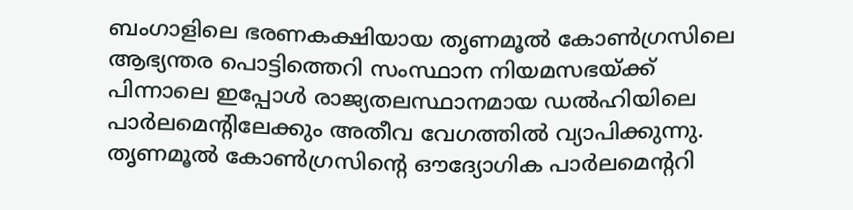ബംഗാളിലെ ഭരണകക്ഷിയായ തൃണമൂൽ കോൺഗ്രസിലെ ആഭ്യന്തര പൊട്ടിത്തെറി സംസ്ഥാന നിയമസഭയ്ക്ക് പിന്നാലെ ഇപ്പോൾ രാജ്യതലസ്ഥാനമായ ഡൽഹിയിലെ പാർലമെന്റിലേക്കും അതീവ വേഗത്തിൽ വ്യാപിക്കുന്നു. തൃണമൂൽ കോൺഗ്രസിന്റെ ഔദ്യോഗിക പാർലമെന്ററി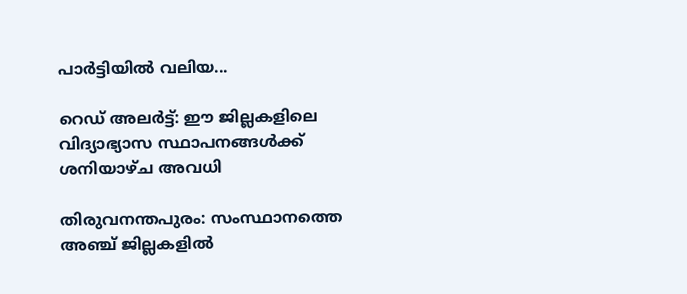പാർട്ടിയിൽ വലിയ...

റെഡ് അലർട്ട്: ഈ ജില്ലകളിലെ വിദ്യാഭ്യാസ സ്ഥാപനങ്ങൾക്ക് ശനിയാഴ്ച അവധി

തിരുവനന്തപുരം: സംസ്ഥാനത്തെ അഞ്ച് ജില്ലകളിൽ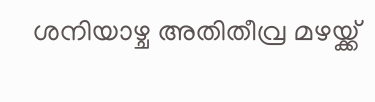ശനിയാഴ്ച അതിതീവ്ര മഴയ്ക്ക്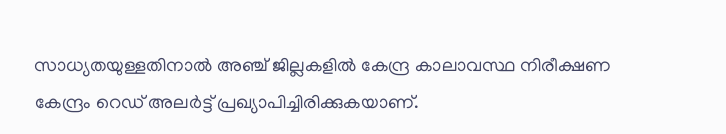സാധ്യതയുള്ളതിനാൽ അഞ്ച് ജില്ലകളിൽ കേന്ദ്ര കാലാവസ്ഥ നിരീക്ഷണ കേന്ദ്രം റെഡ് അലർട്ട് പ്രഖ്യാപിച്ചിരിക്കുകയാണ്.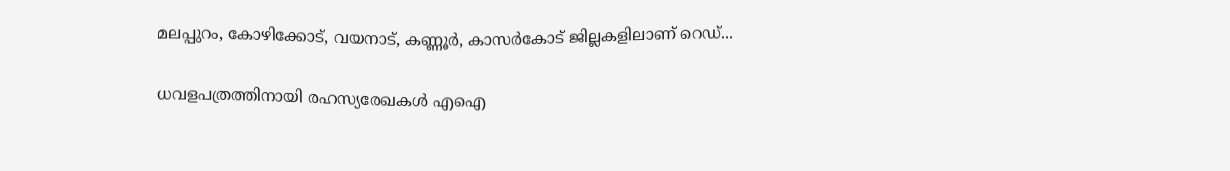മലപ്പുറം, കോഴിക്കോട്, വയനാട്, കണ്ണൂർ, കാസർകോട് ജില്ലകളിലാണ് റെഡ്...

ധവളപത്രത്തിനായി രഹസ്യരേഖകൾ എഐ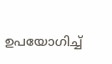ഉപയോഗിച്ച്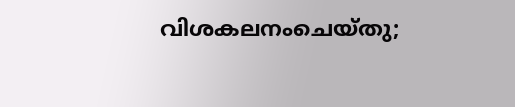വിശകലനംചെയ്തു;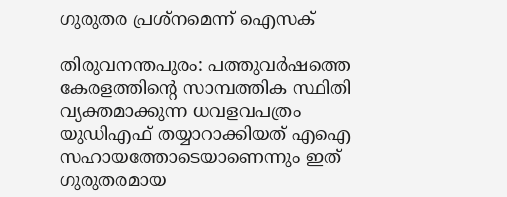ഗുരുതര പ്രശ്‌നമെന്ന് ഐസക്

തിരുവനന്തപുരം: പത്തുവർഷത്തെ കേരളത്തിന്റെ സാമ്പത്തിക സ്ഥിതി വ്യക്തമാക്കുന്ന ധവളവപത്രം യുഡിഎഫ് തയ്യാറാക്കിയത് എഐ സഹായത്തോടെയാണെന്നും ഇത് ഗുരുതരമായ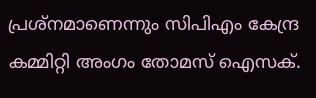പ്രശ്‌നമാണെന്നും സിപിഎം കേന്ദ്ര കമ്മിറ്റി അംഗം തോമസ് ഐസക്.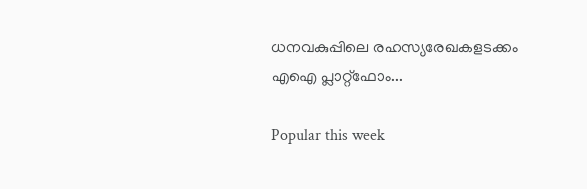ധനവകുപ്പിലെ രഹസ്യരേഖകളടക്കം എഐ പ്ലാറ്റ്‌ഫോം...

Popular this week